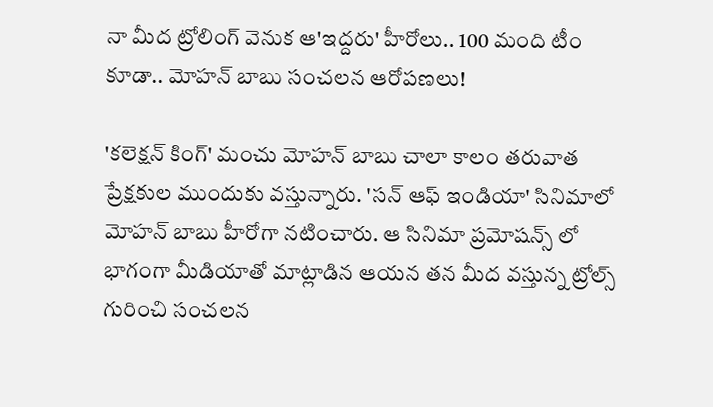నా మీద ట్రోలింగ్ వెనుక ఆ'ఇద్దరు' హీరోలు.. 100 మంది టీం కూడా.. మోహన్ బాబు సంచలన ఆరోపణలు!

'క‌లెక్ష‌న్ కింగ్' మంచు మోహ‌న్ బాబు చాలా కాలం తరువాత ప్రేక్షకుల ముందుకు వస్తున్నారు. 'సన్ ఆఫ్ ఇండియా' సినిమాలో మోహన్ బాబు హీరోగా నటించారు. ఆ సినిమా ప్రమోషన్స్ లో భాగంగా మీడియాతో మాట్లాడిన ఆయన తన మీద వస్తున్న ట్రోల్స్ గురించి సంచలన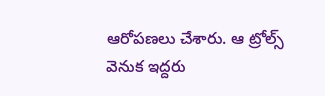ఆరోపణలు చేశారు. ఆ ట్రోల్స్ వెనుక ఇద్దరు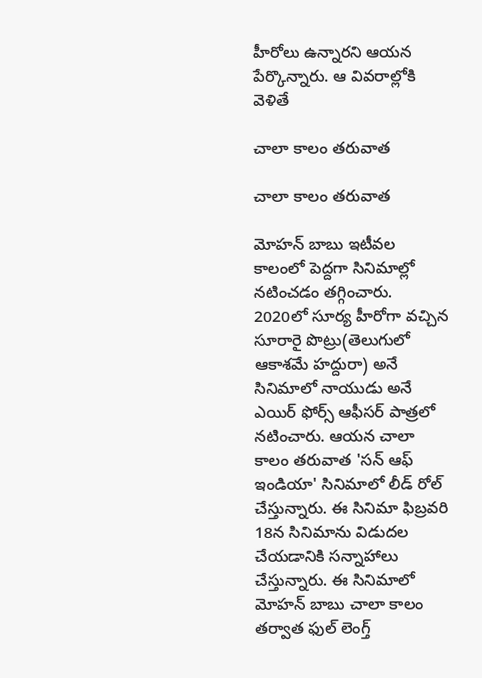హీరోలు ఉన్నారని ఆయన పేర్కొన్నారు. ఆ వివరాల్లోకి వెళితే

చాలా కాలం తరువాత

చాలా కాలం తరువాత

మోహన్ బాబు ఇటీవల కాలంలో పెద్దగా సినిమాల్లో నటించడం తగ్గించారు. 2020లో సూర్య హీరోగా వచ్చిన సూరారై పొట్రు(తెలుగులో ఆకాశమే హద్దురా) అనే సినిమాలో నాయుడు అనే ఎయిర్ ఫోర్స్ ఆఫీసర్ పాత్రలో నటించారు. ఆయన చాలా కాలం తరువాత 'సన్ ఆఫ్ ఇండియా' సినిమాలో లీడ్ రోల్ చేస్తున్నారు. ఈ సినిమా ఫిబ్రవరి 18న సినిమాను విడుదల చేయడానికి సన్నాహాలు చేస్తున్నారు. ఈ సినిమాలో మోహన్ బాబు చాలా కాలం తర్వాత ఫుల్ లెంగ్త్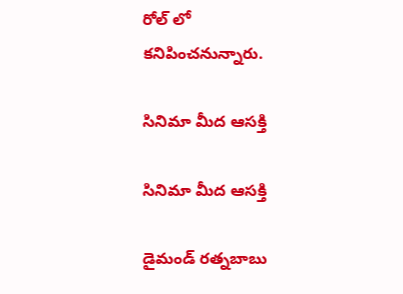రోల్ లో కనిపించనున్నారు.

సినిమా మీద ఆసక్తి

సినిమా మీద ఆసక్తి

డైమండ్‌ రత్నబాబు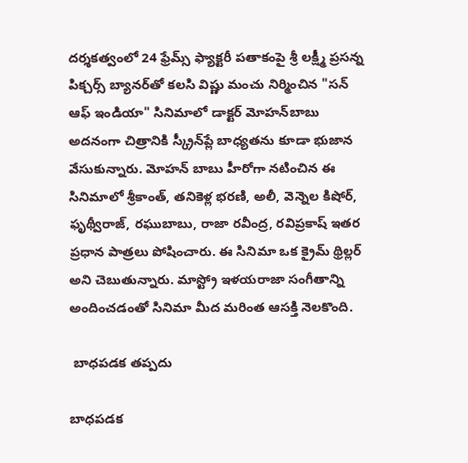దర్శకత్వంలో 24 ఫ్రేమ్స్ ఫ్యాక్టరీ పతాకంపై శ్రీ లక్ష్మీ ప్రసన్న పిక్చర్స్ బ్యానర్‌తో కలసి విష్ణు మంచు నిర్మించిన "సన్ ఆఫ్ ఇండియా" సినిమాలో డాక్టర్‌ మోహన్‌బాబు అదనంగా చిత్రానికి స్క్రీన్‌ప్లే బాధ్యతను కూడా భుజాన వేసుకున్నారు. మోహన్ బాబు హీరోగా నటించిన ఈ సినిమాలో శ్రీకాంత్, తనికెళ్ల భరణి, అలీ, వెన్నెల కిషోర్, ఫృథ్వీరాజ్, రఘుబాబు, రాజా రవీంద్ర, రవిప్రకాష్ ఇతర ప్రధాన పాత్రలు పోషించారు. ఈ సినిమా ఒక క్రైమ్ థ్రిల్లర్ అని చెబుతున్నారు. మాస్ట్రో ఇళయరాజా సంగీతాన్ని అందించడంతో సినిమా మీద మరింత ఆసక్తి నెలకొంది.

 బాధపడక తప్పదు

బాధపడక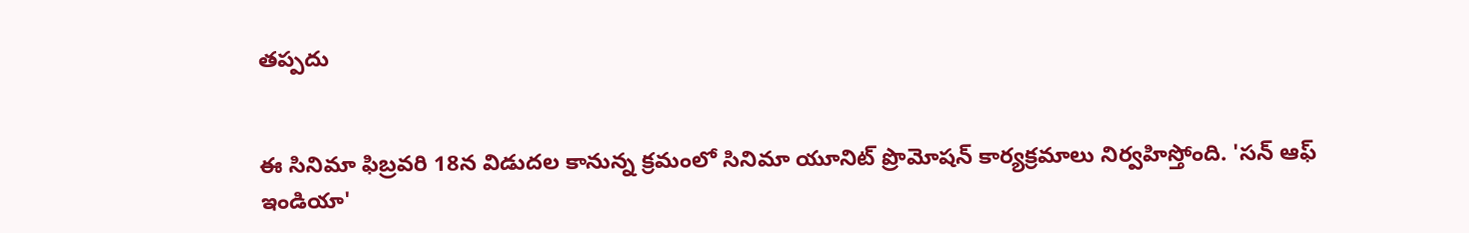తప్పదు


ఈ సినిమా ఫిబ్రవరి 18న విడుదల కానున్న క్రమంలో సినిమా యూనిట్ ప్రొమోషన్ కార్యక్రమాలు నిర్వహిస్తోంది. 'సన్ ఆఫ్ ఇండియా'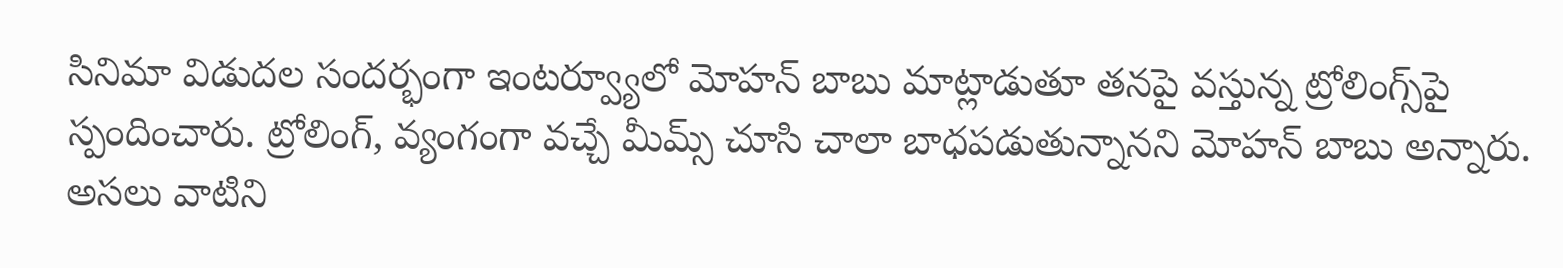సినిమా విడుదల సంద‌ర్భంగా ఇంటర్వ్యూలో మోహ‌న్ బాబు మాట్లాడుతూ త‌న‌పై వ‌స్తున్న ట్రోలింగ్స్‌పై స్పందించారు. ట్రోలింగ్‌, వ్యంగంగా వచ్చే మీమ్స్‌ చూసి చాలా బాధపడుతున్నానని మోహన్ బాబు అన్నారు. అసలు వాటిని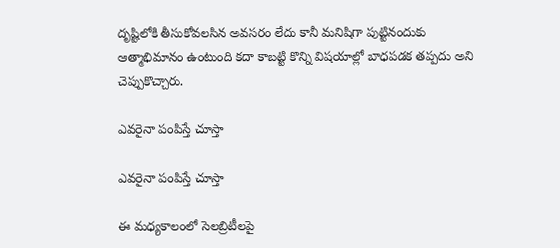దృష్టిలోకి తీసుకోవలసిన అవసరం లేదు కానీ మనిషిగా పుట్టినందుకు ఆత్మాభిమానం ఉంటుంది కదా కాబట్టి కొన్ని విషయాల్లో బాధపడక తప్పదు అని చెప్పుకొచ్చారు.

ఎవరైనా పంపిస్తే చూస్తా

ఎవరైనా పంపిస్తే చూస్తా

ఈ మధ్యకాలంలో సెలబ్రిటీలపై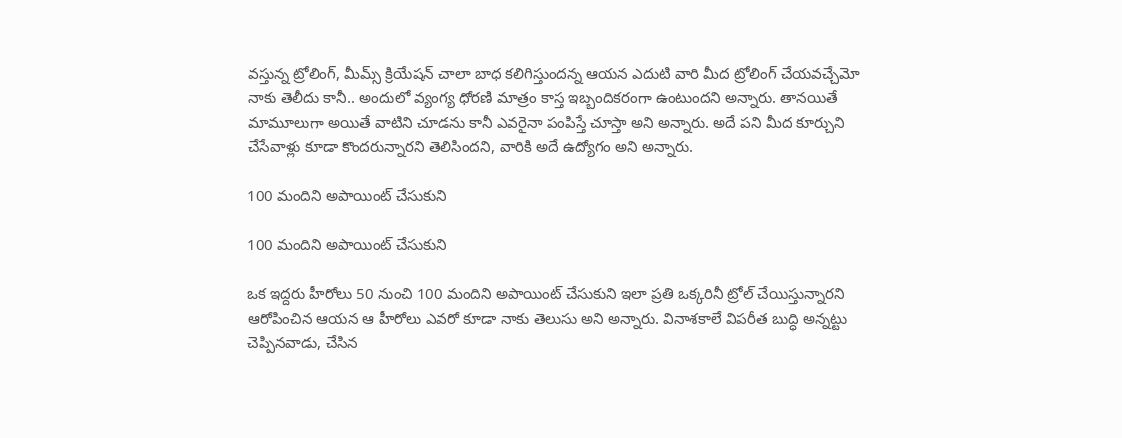వస్తున్న ట్రోలింగ్‌, మీమ్స్‌ క్రియేషన్‌ చాలా బాధ కలిగిస్తుందన్న ఆయన ఎదుటి వారి మీద ట్రోలింగ్‌ చేయవచ్చేమో నాకు తెలీదు కానీ.. అందులో వ్యంగ్య ధోరణి మాత్రం కాస్త ఇబ్బందికరంగా ఉంటుందని అన్నారు. తానయితే మామూలుగా అయితే వాటిని చూడను కానీ ఎవరైనా పంపిస్తే చూస్తా అని అన్నారు. అదే పని మీద కూర్చుని చేసేవాళ్లు కూడా కొందరున్నారని తెలిసిందని, వారికి అదే ఉద్యోగం అని అన్నారు.

100 మందిని అపాయింట్‌ చేసుకుని

100 మందిని అపాయింట్‌ చేసుకుని

ఒక ఇద్దరు హీరోలు 50 నుంచి 100 మందిని అపాయింట్‌ చేసుకుని ఇలా ప్రతి ఒక్కరినీ ట్రోల్‌ చేయిస్తున్నారని ఆరోపించిన ఆయన ఆ హీరోలు ఎవరో కూడా నాకు తెలుసు అని అన్నారు. వినాశకాలే విపరీత బుద్ధి అన్నట్టు చెప్పినవాడు, చేసిన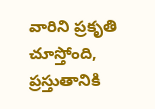వారిని ప్రకృతి చూస్తోంది, ప్రస్తుతానికి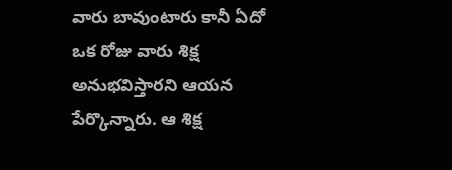వారు బావుంటారు కానీ ఏదో ఒక రోజు వారు శిక్ష అనుభవిస్తారని ఆయన పేర్కొన్నారు. ఆ శిక్ష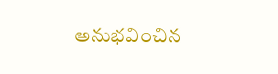అనుభవించిన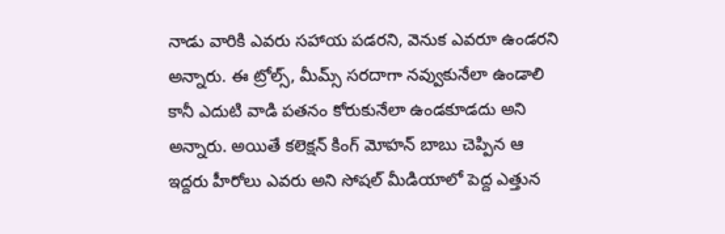నాడు వారికి ఎవరు సహాయ పడరని, వెనుక ఎవరూ ఉండరని అన్నారు. ఈ ట్రోల్స్‌, మీమ్స్‌ సరదాగా నవ్వుకునేలా ఉండాలి కానీ ఎదుటి వాడి పతనం కోరుకునేలా ఉండకూడదు అని అన్నారు. అయితే క‌లెక్ష‌న్ కింగ్ మోహన్ బాబు చెప్పిన ఆ ఇద్దరు హీరోలు ఎవరు అని సోషల్ మీడియాలో పెద్ద ఎత్తున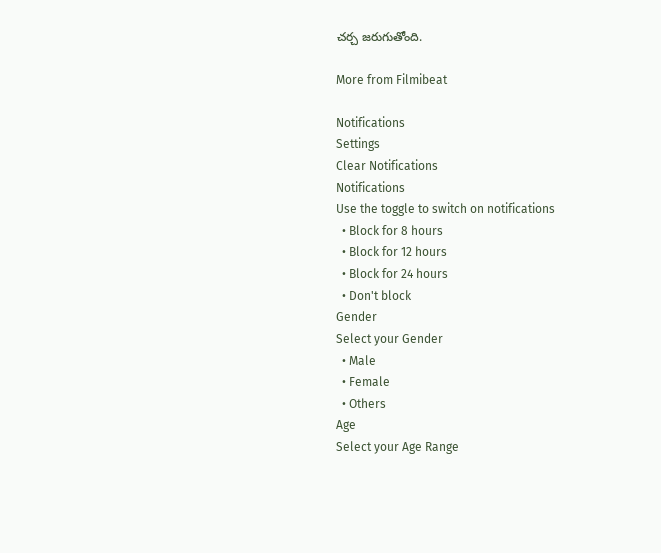చర్చ జరుగుతోంది.

More from Filmibeat

Notifications
Settings
Clear Notifications
Notifications
Use the toggle to switch on notifications
  • Block for 8 hours
  • Block for 12 hours
  • Block for 24 hours
  • Don't block
Gender
Select your Gender
  • Male
  • Female
  • Others
Age
Select your Age Range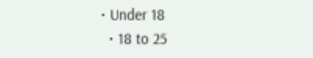• Under 18
  • 18 to 25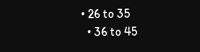• 26 to 35
  • 36 to 45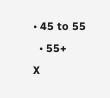• 45 to 55
  • 55+
X